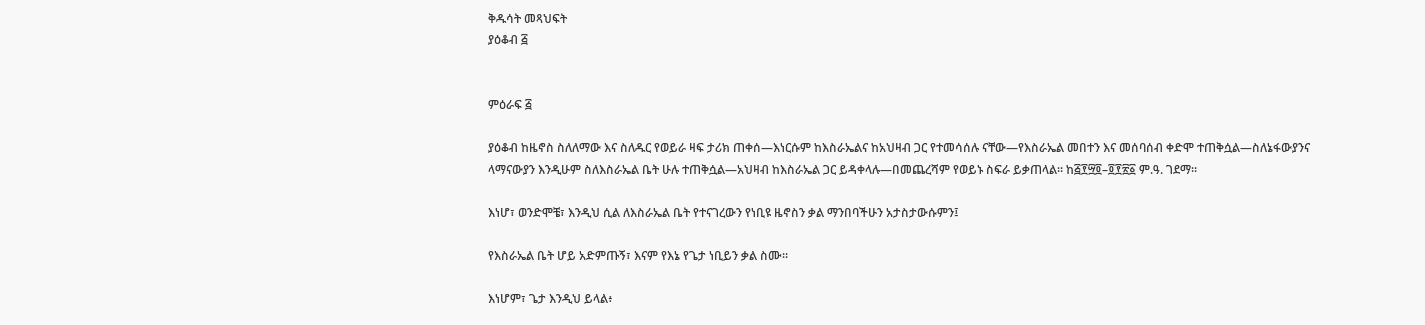ቅዱሳት መጻህፍት
ያዕቆብ ፭


ምዕራፍ ፭

ያዕቆብ ከዜኖስ ስለለማው እና ስለዱር የወይራ ዛፍ ታሪክ ጠቀሰ—እነርሱም ከእስራኤልና ከአህዛብ ጋር የተመሳሰሉ ናቸው—የእስራኤል መበተን እና መሰባሰብ ቀድሞ ተጠቅሷል—ስለኔፋውያንና ላማናውያን እንዲሁም ስለእስራኤል ቤት ሁሉ ተጠቅሷል—አህዛብ ከእስራኤል ጋር ይዳቀላሉ—በመጨረሻም የወይኑ ስፍራ ይቃጠላል። ከ፭፻፵፬–፬፻፳፩ ም.ዓ. ገደማ።

እነሆ፣ ወንድሞቼ፣ እንዲህ ሲል ለእስራኤል ቤት የተናገረውን የነቢዩ ዜኖስን ቃል ማንበባችሁን አታስታውሱምን፤

የእስራኤል ቤት ሆይ አድምጡኝ፣ እናም የእኔ የጌታ ነቢይን ቃል ስሙ።

እነሆም፣ ጌታ እንዲህ ይላል፥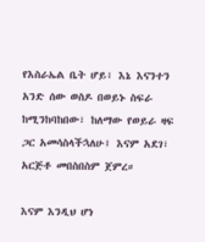የእስራኤል ቤት ሆይ፣ እኔ እናንተን አንድ ሰው ወስዶ በወይኑ ስፍራ ከሚንከባከበው፣ ከለማው የወይራ ዛፍ ጋር አመሳስላችኋለሁ፤ እናም አደገ፣ አርጅቶ መበስበስም ጀምረ።

እናም እንዲህ ሆነ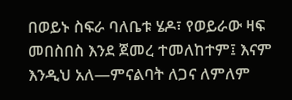በወይኑ ስፍራ ባለቤቱ ሄዶ፣ የወይራው ዛፍ መበስበስ እንደ ጀመረ ተመለከተም፤ እናም እንዲህ አለ—ምናልባት ለጋና ለምለም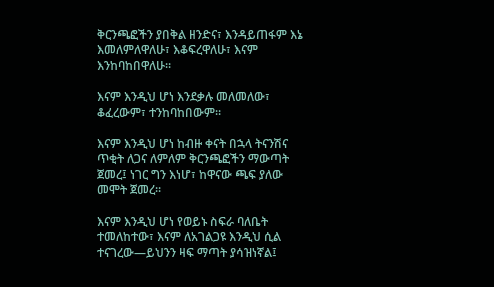ቅርንጫፎችን ያበቅል ዘንድና፣ እንዳይጠፋም እኔ እመለምለዋለሁ፣ እቆፍረዋለሁ፣ እናም እንከባከበዋለሁ።

እናም እንዲህ ሆነ እንደቃሉ መለመለው፣ ቆፈረውም፣ ተንከባከበውም።

እናም እንዲህ ሆነ ከብዙ ቀናት በኋላ ትናንሽና ጥቂት ለጋና ለምለም ቅርንጫፎችን ማውጣት ጀመረ፤ ነገር ግን እነሆ፣ ከዋናው ጫፍ ያለው መሞት ጀመረ።

እናም እንዲህ ሆነ የወይኑ ስፍራ ባለቤት ተመለከተው፣ እናም ለአገልጋዩ እንዲህ ሲል ተናገረው—ይህንን ዛፍ ማጣት ያሳዝነኛል፤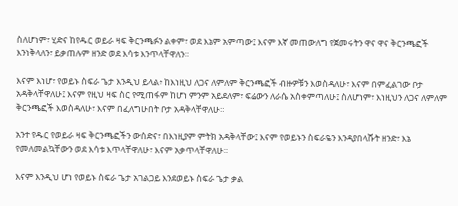ስለሆነም፣ ሂድና ከየዱር ወይራ ዛፍ ቅርንጫፉን ልቀም፣ ወደ እኔም አምጣው፤ እናም እኛ መጠውለግ የጀመሩትን ዋና ዋና ቅርንጫፎች እንነቅላለን፣ ይቃጠሉም ዘንድ ወደ እሳቱ እንጥላቸዋለን።

እናም እነሆ፣ የወይኑ ስፍራ ጌታ እንዲህ ይላል፥ ከእነዚህ ለጋና ለምለም ቅርንጫፎች ብዙዎቹን እወስዳለሁ፣ እናም በምፈልገው ቦታ አዳቅላቸዋለሁ፤ እናም የዚህ ዛፍ ስር የሚጠፋም ከሆነ ምንም አይደለም፣ ፍሬውን ለራሴ አስቀምጣለሁ፤ ስለሆነም፣ እነዚህን ለጋና ለምለም ቅርንጫፎች እወስዳለሁ፣ እናም በፈለግሁበት ቦታ አዳቅላቸዋለሁ።

አንተ የዱር የወይራ ዛፍ ቅርንጫፎችን ውሰድና፣ በእነዚያም ምትክ አዳቅላቸው፤ እናም የወይኑን ስፍራዬን እንዳያበላሹት ዘንድ፣ እኔ የመለመልኳቸውን ወደ እሳቱ እጥላቸዋለሁ፣ እናም አቃጥላቸዋለሁ።

እናም እንዲህ ሆነ የወይኑ ስፍራ ጌታ አገልጋይ እንደወይኑ ስፍራ ጌታ ቃል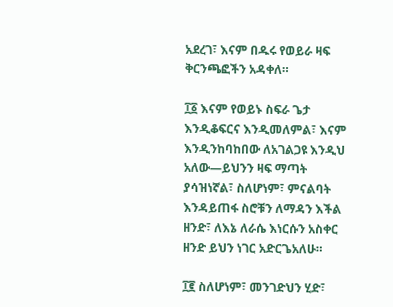አደረገ፣ እናም በዱሩ የወይራ ዛፍ ቅርንጫፎችን አዳቀለ።

፲፩ እናም የወይኑ ስፍራ ጌታ እንዲቆፍርና እንዲመለምል፣ እናም እንዲንከባከበው ለአገልጋዩ እንዲህ አለው—ይህንን ዛፍ ማጣት ያሳዝነኛል፣ ስለሆነም፣ ምናልባት እንዳይጠፋ ስሮቹን ለማዳን እችል ዘንድ፣ ለእኔ ለራሴ እነርሱን አስቀር ዘንድ ይህን ነገር አድርጌአለሁ።

፲፪ ስለሆነም፣ መንገድህን ሂድ፣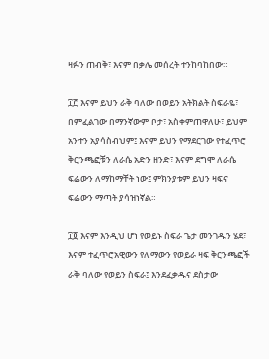ዛፉን ጠብቅ፣ እናም በቃሌ መሰረት ተንከባከበው።

፲፫ እናም ይህን ራቅ ባለው በወይን አትክልት ስፍራዬ፣ በምፈልገው በማንኛውም ቦታ፣ አስቀምጠዋለሁ፣ ይህም አንተን አያሳስብህም፤ እናም ይህን የማደርገው የተፈጥሮ ቅርንጫፎቹን ለራሴ አድን ዘንድ፣ እናም ደግሞ ለራሴ ፍሬውን ለማከማቸት ነው፤ ምክንያቱም ይህን ዛፍና ፍሬውን ማጣት ያሳዝነኛል።

፲፬ እናም እንዲህ ሆነ የወይኑ ስፍራ ጌታ መንገዱን ሄደ፣ እናም ተፈጥሮአዊውን የለማውን የወይራ ዛፍ ቅርንጫፎች ራቅ ባለው የወይን ስፍራ፤ እንደፈቃዱና ደስታው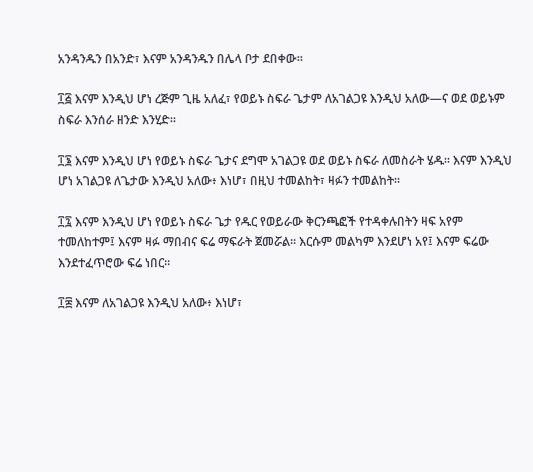አንዳንዱን በአንድ፣ እናም አንዳንዱን በሌላ ቦታ ደበቀው።

፲፭ እናም እንዲህ ሆነ ረጅም ጊዜ አለፈ፣ የወይኑ ስፍራ ጌታም ለአገልጋዩ እንዲህ አለው—ና ወደ ወይኑም ስፍራ እንሰራ ዘንድ እንሂድ።

፲፮ እናም እንዲህ ሆነ የወይኑ ስፍራ ጌታና ደግሞ አገልጋዩ ወደ ወይኑ ስፍራ ለመስራት ሄዱ። እናም እንዲህ ሆነ አገልጋዩ ለጌታው እንዲህ አለው፥ እነሆ፣ በዚህ ተመልከት፣ ዛፉን ተመልከት።

፲፯ እናም እንዲህ ሆነ የወይኑ ስፍራ ጌታ የዱር የወይራው ቅርንጫፎች የተዳቀሉበትን ዛፍ አየም ተመለከተም፤ እናም ዛፉ ማበብና ፍሬ ማፍራት ጀመሯል። እርሱም መልካም እንደሆነ አየ፤ እናም ፍሬው እንደተፈጥሮው ፍሬ ነበር።

፲፰ እናም ለአገልጋዩ እንዲህ አለው፥ እነሆ፣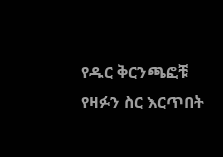የዱር ቅርንጫፎቹ የዛፉን ስር እርጥበት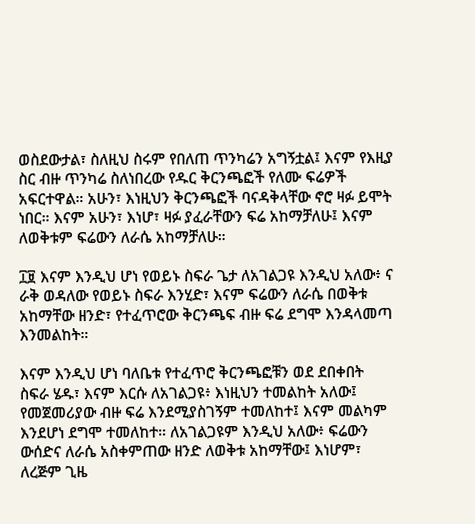ወስደውታል፣ ስለዚህ ስሩም የበለጠ ጥንካሬን አግኝቷል፤ እናም የእዚያ ስር ብዙ ጥንካሬ ስለነበረው የዱር ቅርንጫፎች የለሙ ፍሬዎች አፍርተዋል። አሁን፣ እነዚህን ቅርንጫፎች ባናዳቅላቸው ኖሮ ዛፉ ይሞት ነበር። እናም አሁን፣ እነሆ፣ ዛፉ ያፈራቸውን ፍሬ አከማቻለሁ፤ እናም ለወቅቱም ፍሬውን ለራሴ አከማቻለሁ።

፲፱ እናም እንዲህ ሆነ የወይኑ ስፍራ ጌታ ለአገልጋዩ እንዲህ አለው፥ ና ራቅ ወዳለው የወይኑ ስፍራ እንሂድ፣ እናም ፍሬውን ለራሴ በወቅቱ አከማቸው ዘንድ፣ የተፈጥሮው ቅርንጫፍ ብዙ ፍሬ ደግሞ እንዳላመጣ እንመልከት።

እናም እንዲህ ሆነ ባለቤቱ የተፈጥሮ ቅርንጫፎቹን ወደ ደበቀበት ስፍራ ሄዱ፣ እናም እርሱ ለአገልጋዩ፥ እነዚህን ተመልከት አለው፤ የመጀመሪያው ብዙ ፍሬ እንደሚያስገኝም ተመለከተ፤ እናም መልካም እንደሆነ ደግሞ ተመለከተ። ለአገልጋዩም እንዲህ አለው፥ ፍሬውን ውሰድና ለራሴ አስቀምጠው ዘንድ ለወቅቱ አከማቸው፤ እነሆም፣ ለረጅም ጊዜ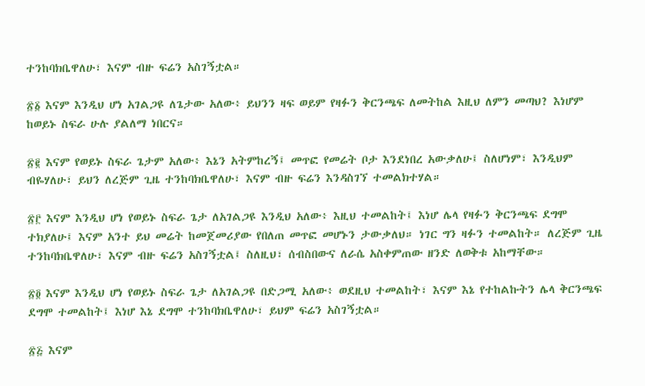ተንከባክቤዋለሁ፣ እናም ብዙ ፍሬን አስገኝቷል።

፳፩ እናም እንዲህ ሆነ አገልጋዩ ለጌታው አለው፥ ይህንን ዛፍ ወይም የዛፉን ቅርንጫፍ ለመትከል እዚህ ለምን መጣህ? እነሆም ከወይኑ ስፍራ ሁሉ ያልለማ ነበርና።

፳፪ እናም የወይኑ ስፍራ ጌታም አለው፥ እኔን አትምከረኝ፤ መጥፎ የመሬት ቦታ እንደነበረ አውቃለሁ፤ ስለሆነም፣ እንዲህም ብዬሃለሁ፣ ይህን ለረጅም ጊዜ ተንከባክቤዋለሁ፣ እናም ብዙ ፍሬን እንዳስገኘ ተመልክተሃል።

፳፫ እናም እንዲህ ሆነ የወይኑ ስፍራ ጌታ ለአገልጋዩ እንዲህ አለው፥ እዚህ ተመልከት፤ እነሆ ሌላ የዛፉን ቅርንጫፍ ደግሞ ተክያለሁ፤ እናም አንተ ይህ መሬት ከመጀመሪያው የበለጠ መጥፎ መሆኑን ታውቃለህ። ነገር ግን ዛፉን ተመልከት። ለረጅም ጊዜ ተንከባክቤዋለሁ፣ እናም ብዙ ፍሬን አስገኝቷል፤ ስለዚህ፣ ሰብስበውና ለራሴ አስቀምጠው ዘንድ ለወቅቱ አከማቸው።

፳፬ እናም እንዲህ ሆነ የወይኑ ስፍራ ጌታ ለአገልጋዩ በድጋሚ አለው፥ ወደዚህ ተመልከት፣ እናም እኔ የተከልኩትን ሌላ ቅርንጫፍ ደግሞ ተመልከት፤ እነሆ እኔ ደግሞ ተንከባክቤዋለሁ፣ ይህም ፍሬን አስገኝቷል።

፳፭ እናም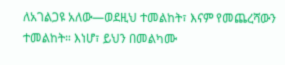ለአገልጋዩ አለው—ወደዚህ ተመልከት፣ እናም የመጨረሻውን ተመልከት። እነሆ፣ ይህን በመልካሙ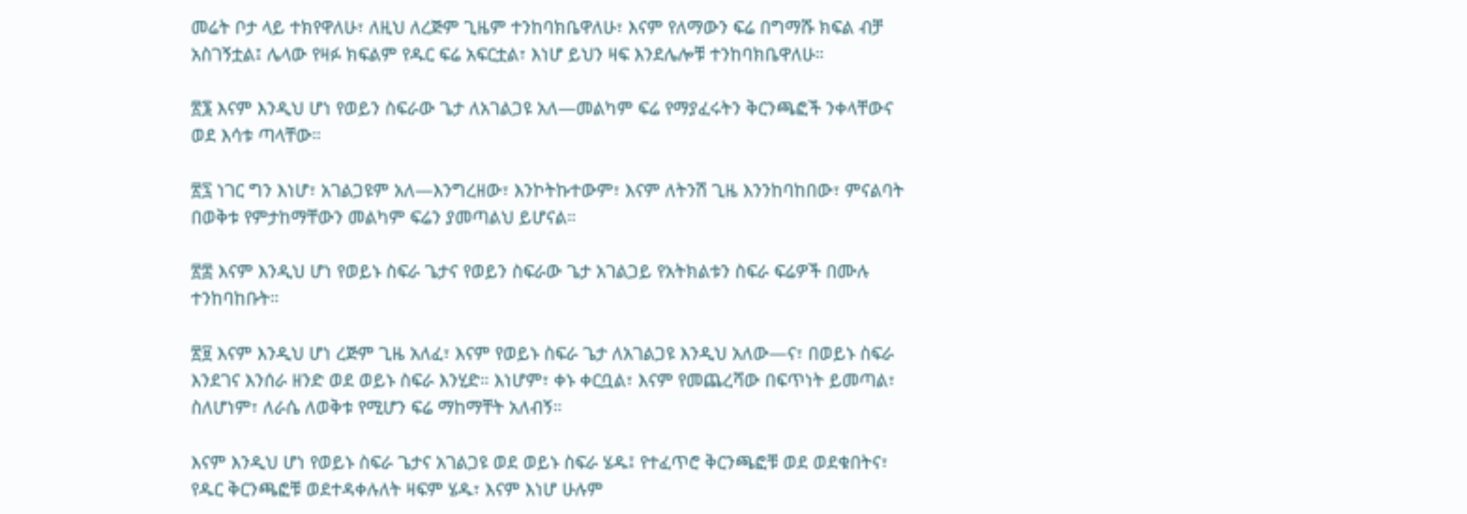መሬት ቦታ ላይ ተክየዋለሁ፣ ለዚህ ለረጅም ጊዜም ተንከባክቤዋለሁ፣ እናም የለማውን ፍሬ በግማሹ ክፍል ብቻ አስገኝቷል፤ ሌላው የዛፉ ክፍልም የዱር ፍሬ አፍርቷል፣ እነሆ ይህን ዛፍ እንደሌሎቹ ተንከባክቤዋለሁ።

፳፮ እናም እንዲህ ሆነ የወይን ስፍራው ጌታ ለአገልጋዩ አለ—መልካም ፍሬ የማያፈሩትን ቅርንጫፎች ንቀላቸውና ወደ እሳቱ ጣላቸው።

፳፯ ነገር ግን እነሆ፣ አገልጋዩም አለ—እንግረዘው፣ እንኮትኩተውም፣ እናም ለትንሽ ጊዜ እንንከባከበው፣ ምናልባት በወቅቱ የምታከማቸውን መልካም ፍሬን ያመጣልህ ይሆናል።

፳፰ እናም እንዲህ ሆነ የወይኑ ስፍራ ጌታና የወይን ስፍራው ጌታ አገልጋይ የአትክልቱን ስፍራ ፍሬዎች በሙሉ ተንከባከቡት።

፳፱ እናም እንዲህ ሆነ ረጅም ጊዜ አለፈ፣ እናም የወይኑ ስፍራ ጌታ ለአገልጋዩ እንዲህ አለው—ና፣ በወይኑ ስፍራ እንደገና እንሰራ ዘንድ ወደ ወይኑ ስፍራ እንሂድ። እነሆም፣ ቀኑ ቀርቧል፣ እናም የመጨረሻው በፍጥነት ይመጣል፣ ስለሆነም፣ ለራሴ ለወቅቱ የሚሆን ፍሬ ማከማቸት አለብኝ።

እናም እንዲህ ሆነ የወይኑ ስፍራ ጌታና አገልጋዩ ወደ ወይኑ ስፍራ ሄዱ፤ የተፈጥሮ ቅርንጫፎቹ ወደ ወደቁበትና፣ የዱር ቅርንጫፎቹ ወደተዳቀሉለት ዛፍም ሄዱ፣ እናም እነሆ ሁሉም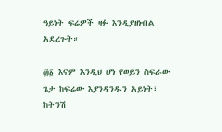ዓይነት ፍሬዎች ዛፉ እንዲያዘነብል አደረጉት።

፴፩ እናም እንዲህ ሆነ የወይን ስፍራው ጌታ ከፍሬው እያንዳንዱን አይነት፣ ከትንሽ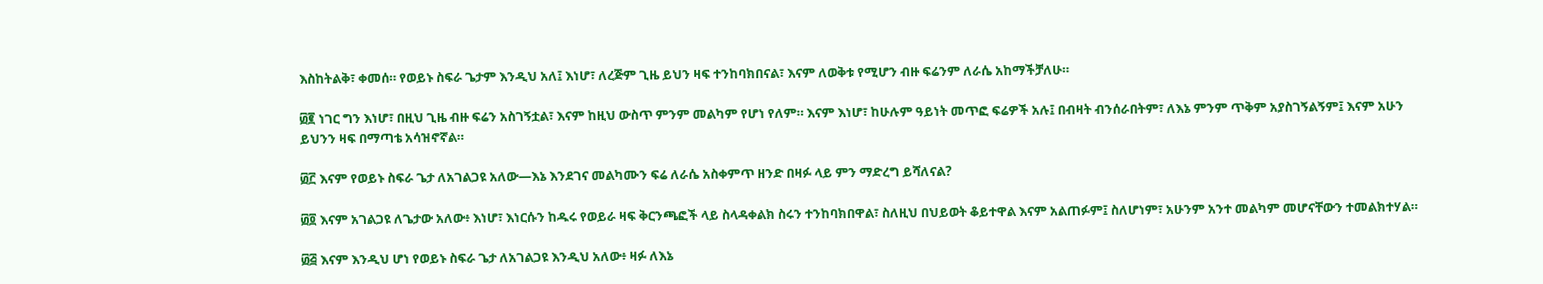እስከትልቅ፣ ቀመሰ። የወይኑ ስፍራ ጌታም እንዲህ አለ፤ እነሆ፣ ለረጅም ጊዜ ይህን ዛፍ ተንከባክበናል፣ እናም ለወቅቱ የሚሆን ብዙ ፍሬንም ለራሴ አከማችቻለሁ።

፴፪ ነገር ግን እነሆ፣ በዚህ ጊዜ ብዙ ፍሬን አስገኝቷል፣ እናም ከዚህ ውስጥ ምንም መልካም የሆነ የለም። እናም እነሆ፣ ከሁሉም ዓይነት መጥፎ ፍሬዎች አሉ፤ በብዛት ብንሰራበትም፣ ለእኔ ምንም ጥቅም አያስገኝልኝም፤ እናም አሁን ይህንን ዛፍ በማጣቴ አሳዝኖኛል።

፴፫ እናም የወይኑ ስፍራ ጌታ ለአገልጋዩ አለው—እኔ እንደገና መልካሙን ፍሬ ለራሴ አስቀምጥ ዘንድ በዛፉ ላይ ምን ማድረግ ይሻለናል?

፴፬ እናም አገልጋዩ ለጌታው አለው፥ እነሆ፣ እነርሱን ከዱሩ የወይራ ዛፍ ቅርንጫፎች ላይ ስላዳቀልክ ስሩን ተንከባክበዋል፣ ስለዚህ በህይወት ቆይተዋል እናም አልጠፉም፤ ስለሆነም፣ አሁንም አንተ መልካም መሆናቸውን ተመልክተሃል።

፴፭ እናም እንዲህ ሆነ የወይኑ ስፍራ ጌታ ለአገልጋዩ እንዲህ አለው፥ ዛፉ ለእኔ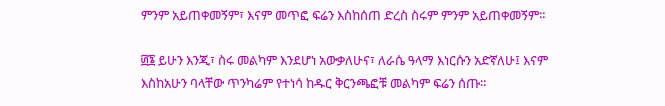ምንም አይጠቀመኝም፣ እናም መጥፎ ፍሬን እስከሰጠ ድረስ ስሩም ምንም አይጠቀመኝም።

፴፮ ይሁን እንጂ፣ ስሩ መልካም እንደሆነ አውቃለሁና፣ ለራሴ ዓላማ እነርሱን አድኛለሁ፤ እናም እስከአሁን ባላቸው ጥንካሬም የተነሳ ከዱር ቅርንጫፎቹ መልካም ፍሬን ሰጡ።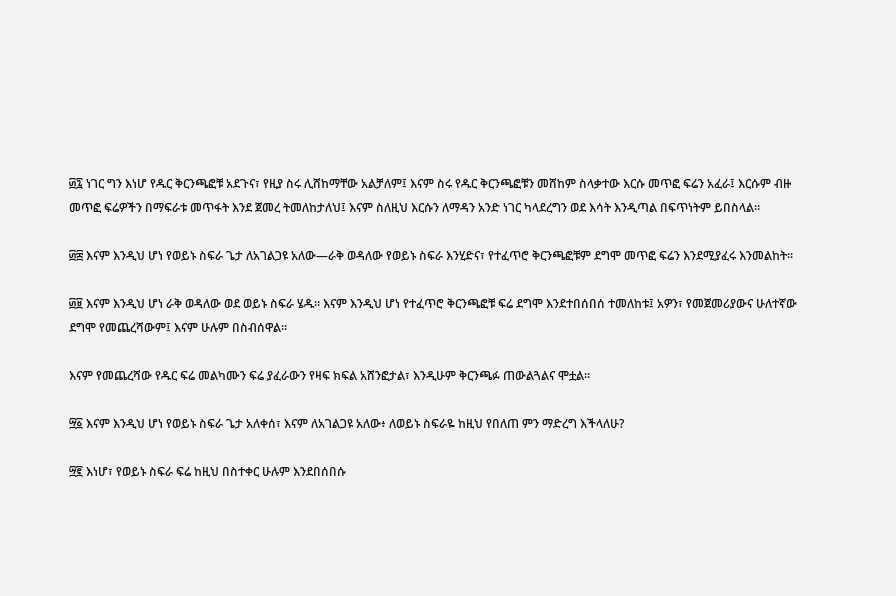፴፯ ነገር ግን እነሆ የዱር ቅርንጫፎቹ አደጉና፣ የዚያ ስሩ ሊሸከማቸው አልቻለም፤ እናም ስሩ የዱር ቅርንጫፎቹን መሸከም ስላቃተው እርሱ መጥፎ ፍሬን አፈራ፤ እርሱም ብዙ መጥፎ ፍሬዎችን በማፍራቱ መጥፋት እንደ ጀመረ ትመለከታለህ፤ እናም ስለዚህ እርሱን ለማዳን አንድ ነገር ካላደረግን ወደ እሳት እንዲጣል በፍጥነትም ይበስላል።

፴፰ እናም እንዲህ ሆነ የወይኑ ስፍራ ጌታ ለአገልጋዩ አለው—ራቅ ወዳለው የወይኑ ስፍራ እንሂድና፣ የተፈጥሮ ቅርንጫፎቹም ደግሞ መጥፎ ፍሬን እንደሚያፈሩ እንመልከት።

፴፱ እናም እንዲህ ሆነ ራቅ ወዳለው ወደ ወይኑ ስፍራ ሄዱ። እናም እንዲህ ሆነ የተፈጥሮ ቅርንጫፎቹ ፍሬ ደግሞ እንደተበሰበሰ ተመለከቱ፤ አዎን፣ የመጀመሪያውና ሁለተኛው ደግሞ የመጨረሻውም፤ እናም ሁሉም በስብሰዋል።

እናም የመጨረሻው የዱር ፍሬ መልካሙን ፍሬ ያፈራውን የዛፍ ክፍል አሸንፎታል፣ እንዲሁም ቅርንጫፉ ጠውልጓልና ሞቷል።

፵፩ እናም እንዲህ ሆነ የወይኑ ስፍራ ጌታ አለቀሰ፣ እናም ለአገልጋዩ አለው፥ ለወይኑ ስፍራዬ ከዚህ የበለጠ ምን ማድረግ እችላለሁ?

፵፪ እነሆ፣ የወይኑ ስፍራ ፍሬ ከዚህ በስተቀር ሁሉም እንደበሰበሱ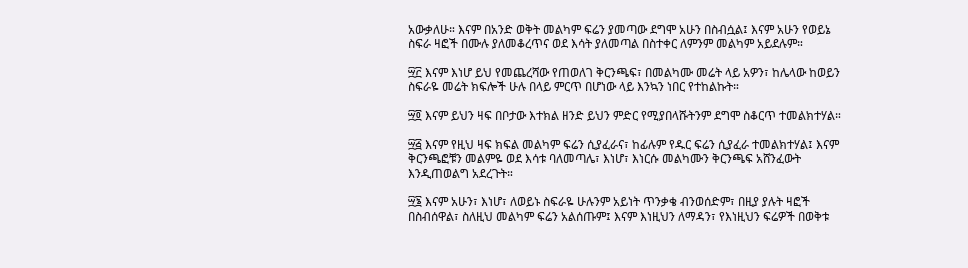አውቃለሁ። እናም በአንድ ወቅት መልካም ፍሬን ያመጣው ደግሞ አሁን በስብሷል፤ እናም አሁን የወይኔ ስፍራ ዛፎች በሙሉ ያለመቆረጥና ወደ እሳት ያለመጣል በስተቀር ለምንም መልካም አይደሉም።

፵፫ እናም እነሆ ይህ የመጨረሻው የጠወለገ ቅርንጫፍ፣ በመልካሙ መሬት ላይ አዎን፣ ከሌላው ከወይን ስፍራዬ መሬት ክፍሎች ሁሉ በላይ ምርጥ በሆነው ላይ እንኳን ነበር የተከልኩት።

፵፬ እናም ይህን ዛፍ በቦታው እተክል ዘንድ ይህን ምድር የሚያበላሹትንም ደግሞ ስቆርጥ ተመልክተሃል።

፵፭ እናም የዚህ ዛፍ ክፍል መልካም ፍሬን ሲያፈራና፣ ከፊሉም የዱር ፍሬን ሲያፈራ ተመልክተሃል፤ እናም ቅርንጫፎቹን መልምዬ ወደ እሳቱ ባለመጣሌ፣ እነሆ፣ እነርሱ መልካሙን ቅርንጫፍ አሸንፈውት እንዲጠወልግ አደረጉት።

፵፮ እናም አሁን፣ እነሆ፣ ለወይኑ ስፍራዬ ሁሉንም አይነት ጥንቃቄ ብንወሰድም፣ በዚያ ያሉት ዛፎች በስብሰዋል፣ ስለዚህ መልካም ፍሬን አልሰጡም፤ እናም እነዚህን ለማዳን፣ የእነዚህን ፍሬዎች በወቅቱ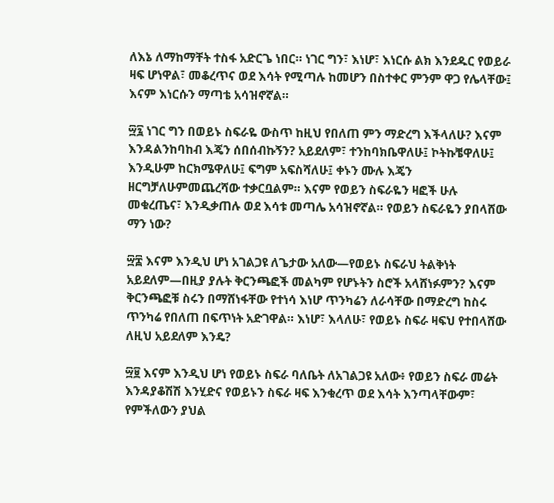ለእኔ ለማከማቸት ተስፋ አድርጌ ነበር። ነገር ግን፣ እነሆ፣ እነርሱ ልክ እንደዱር የወይራ ዛፍ ሆነዋል፣ መቆረጥና ወደ እሳት የሚጣሉ ከመሆን በስተቀር ምንም ዋጋ የሌላቸው፤ እናም እነርሱን ማጣቴ አሳዝኖኛል።

፵፯ ነገር ግን በወይኑ ስፍራዬ ውስጥ ከዚህ የበለጠ ምን ማድረግ እችላለሁ? እናም እንዳልንከባከብ እጄን ሰበሰብኩኝን? አይደለም፣ ተንከባክቤዋለሁ፤ ኮትኩቼዋለሁ፤ እንዲሁም ከርክሜዋለሁ፤ ፍግም አፍስሻለሁ፤ ቀኑን ሙሉ እጄን ዘርግቻለሁምመጨረሻው ተቃርቧልም። እናም የወይን ስፍራዬን ዛፎች ሁሉ መቁረጤና፣ እንዲቃጠሉ ወደ እሳቱ መጣሌ አሳዝኖኛል። የወይን ስፍራዬን ያበላሸው ማን ነው?

፵፰ እናም እንዲህ ሆነ አገልጋዩ ለጌታው አለው—የወይኑ ስፍራህ ትልቅነት አይደለም—በዚያ ያሉት ቅርንጫፎች መልካም የሆኑትን ስሮች አላሸነፉምን? እናም ቅርንጫፎቹ ስሩን በማሸነፋቸው የተነሳ እነሆ ጥንካሬን ለራሳቸው በማድረግ ከስሩ ጥንካሬ የበለጠ በፍጥነት አድገዋል። እነሆ፣ እላለሁ፣ የወይኑ ስፍራ ዛፍህ የተበላሸው ለዚህ አይደለም እንዴ?

፵፱ እናም እንዲህ ሆነ የወይኑ ስፍራ ባለቤት ለአገልጋዩ አለው፥ የወይን ስፍራ መሬት እንዳያቆሽሽ እንሂድና የወይኑን ስፍራ ዛፍ እንቁረጥ ወደ እሳት እንጣላቸውም፣ የምችለውን ያህል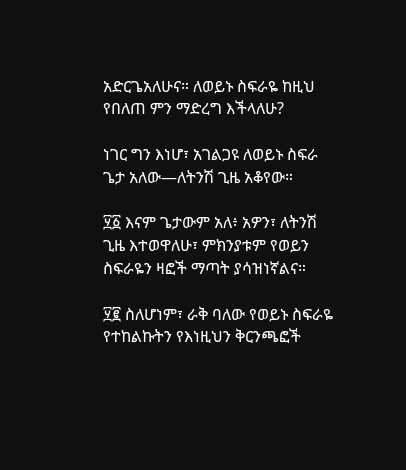አድርጌአለሁና። ለወይኑ ስፍራዬ ከዚህ የበለጠ ምን ማድረግ እችላለሁ?

ነገር ግን እነሆ፣ አገልጋዩ ለወይኑ ስፍራ ጌታ አለው—ለትንሽ ጊዜ አቆየው።

፶፩ እናም ጌታውም አለ፥ አዎን፣ ለትንሽ ጊዜ እተወዋለሁ፣ ምክንያቱም የወይን ስፍራዬን ዛፎች ማጣት ያሳዝነኛልና።

፶፪ ስለሆነም፣ ራቅ ባለው የወይኑ ስፍራዬ የተከልኩትን የእነዚህን ቅርንጫፎች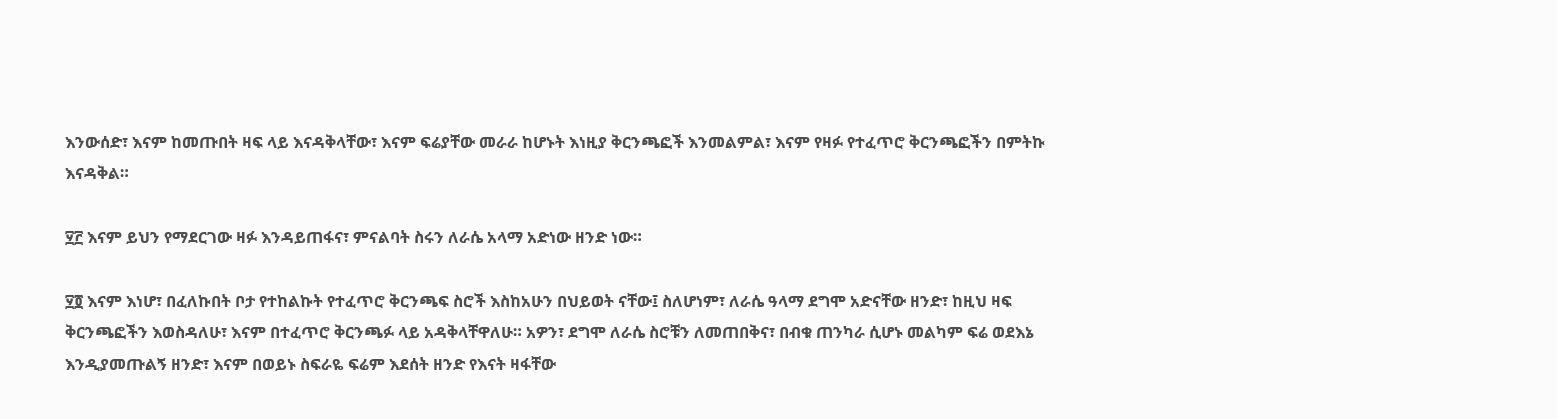እንውሰድ፣ እናም ከመጡበት ዛፍ ላይ እናዳቅላቸው፣ እናም ፍሬያቸው መራራ ከሆኑት እነዚያ ቅርንጫፎች እንመልምል፣ እናም የዛፉ የተፈጥሮ ቅርንጫፎችን በምትኩ እናዳቅል።

፶፫ እናም ይህን የማደርገው ዛፉ እንዳይጠፋና፣ ምናልባት ስሩን ለራሴ አላማ አድነው ዘንድ ነው።

፶፬ እናም እነሆ፣ በፈለኩበት ቦታ የተከልኩት የተፈጥሮ ቅርንጫፍ ስሮች እስከአሁን በህይወት ናቸው፤ ስለሆነም፣ ለራሴ ዓላማ ደግሞ አድናቸው ዘንድ፣ ከዚህ ዛፍ ቅርንጫፎችን እወስዳለሁ፣ እናም በተፈጥሮ ቅርንጫፉ ላይ አዳቅላቸዋለሁ። አዎን፣ ደግሞ ለራሴ ስሮቹን ለመጠበቅና፣ በብቁ ጠንካራ ሲሆኑ መልካም ፍሬ ወደእኔ እንዲያመጡልኝ ዘንድ፣ እናም በወይኑ ስፍራዬ ፍሬም እደሰት ዘንድ የእናት ዛፋቸው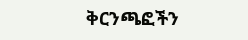ቅርንጫፎችን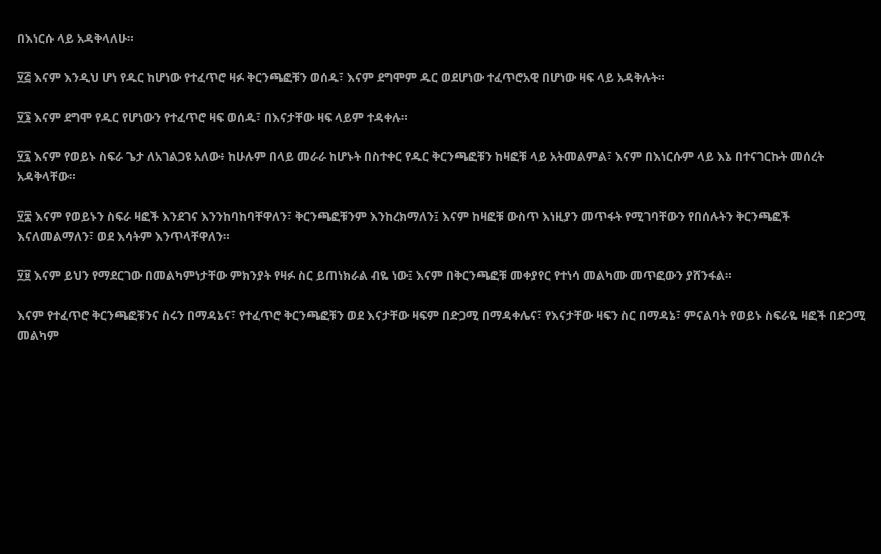በእነርሱ ላይ አዳቅላለሁ።

፶፭ እናም እንዲህ ሆነ የዱር ከሆነው የተፈጥሮ ዛፉ ቅርንጫፎቹን ወሰዱ፣ እናም ደግሞም ዱር ወደሆነው ተፈጥሮአዊ በሆነው ዛፍ ላይ አዳቅሉት።

፶፮ እናም ደግሞ የዱር የሆነውን የተፈጥሮ ዛፍ ወሰዱ፣ በእናታቸው ዛፍ ላይም ተዳቀሉ።

፶፯ እናም የወይኑ ስፍራ ጌታ ለአገልጋዩ አለው፥ ከሁሉም በላይ መራራ ከሆኑት በስተቀር የዱር ቅርንጫፎቹን ከዛፎቹ ላይ አትመልምል፣ እናም በእነርሱም ላይ እኔ በተናገርኩት መሰረት አዳቅላቸው።

፶፰ እናም የወይኑን ስፍራ ዛፎች እንደገና እንንከባከባቸዋለን፣ ቅርንጫፎቹንም እንከረክማለን፤ እናም ከዛፎቹ ውስጥ እነዚያን መጥፋት የሚገባቸውን የበሰሉትን ቅርንጫፎች እናለመልማለን፣ ወደ እሳትም እንጥላቸዋለን።

፶፱ እናም ይህን የማደርገው በመልካምነታቸው ምክንያት የዛፉ ስር ይጠነክራል ብዬ ነው፤ እናም በቅርንጫፎቹ መቀያየር የተነሳ መልካሙ መጥፎውን ያሸንፋል።

እናም የተፈጥሮ ቅርንጫፎቹንና ስሩን በማዳኔና፣ የተፈጥሮ ቅርንጫፎቹን ወደ እናታቸው ዛፍም በድጋሚ በማዳቀሌና፣ የእናታቸው ዛፍን ስር በማዳኔ፣ ምናልባት የወይኑ ስፍራዬ ዛፎች በድጋሚ መልካም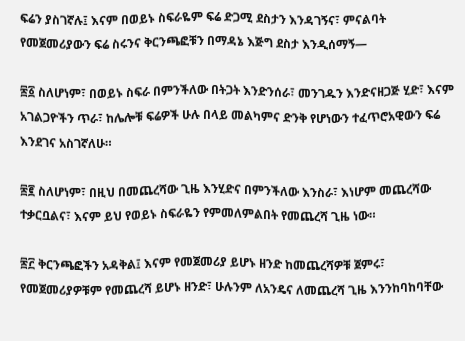ፍሬን ያስገኛሉ፤ እናም በወይኑ ስፍራዬም ፍሬ ድጋሚ ደስታን እንዳገኝና፣ ምናልባት የመጀመሪያውን ፍሬ ስሩንና ቅርንጫፎቹን በማዳኔ እጅግ ደስታ እንዲሰማኝ—

፷፩ ስለሆነም፣ በወይኑ ስፍራ በምንችለው በትጋት እንድንሰራ፣ መንገዱን እንድናዘጋጅ ሂድ፣ እናም አገልጋዮችን ጥራ፣ ከሌሎቹ ፍሬዎች ሁሉ በላይ መልካምና ድንቅ የሆነውን ተፈጥሮአዊውን ፍሬ እንደገና አስገኛለሁ።

፷፪ ስለሆነም፣ በዚህ በመጨረሻው ጊዜ እንሂድና በምንችለው እንስራ፣ እነሆም መጨረሻው ተቃርቧልና፣ እናም ይህ የወይኑ ስፍራዬን የምመለምልበት የመጨረሻ ጊዜ ነው።

፷፫ ቅርንጫፎችን አዳቅል፤ እናም የመጀመሪያ ይሆኑ ዘንድ ከመጨረሻዎቹ ጀምሩ፣ የመጀመሪያዎቹም የመጨረሻ ይሆኑ ዘንድ፣ ሁሉንም ለአንዴና ለመጨረሻ ጊዜ እንንከባከባቸው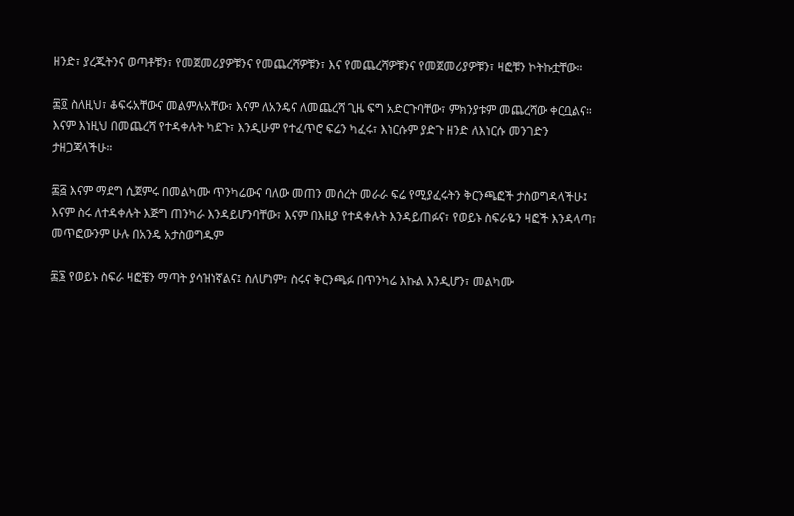ዘንድ፣ ያረጁትንና ወጣቶቹን፣ የመጀመሪያዎቹንና የመጨረሻዎቹን፣ እና የመጨረሻዎቹንና የመጀመሪያዎቹን፣ ዛፎቹን ኮትኩቷቸው።

፷፬ ስለዚህ፣ ቆፍሩአቸውና መልምሉአቸው፣ እናም ለአንዴና ለመጨረሻ ጊዜ ፍግ አድርጉባቸው፣ ምክንያቱም መጨረሻው ቀርቧልና። እናም እነዚህ በመጨረሻ የተዳቀሉት ካደጉ፣ እንዲሁም የተፈጥሮ ፍሬን ካፈሩ፣ እነርሱም ያድጉ ዘንድ ለእነርሱ መንገድን ታዘጋጃላችሁ።

፷፭ እናም ማደግ ሲጀምሩ በመልካሙ ጥንካሬውና ባለው መጠን መሰረት መራራ ፍሬ የሚያፈሩትን ቅርንጫፎች ታስወግዳላችሁ፤ እናም ስሩ ለተዳቀሉት እጅግ ጠንካራ እንዳይሆንባቸው፣ እናም በእዚያ የተዳቀሉት እንዳይጠፉና፣ የወይኑ ስፍራዬን ዛፎች እንዳላጣ፣ መጥፎውንም ሁሉ በአንዴ አታስወግዱም

፷፮ የወይኑ ስፍራ ዛፎቼን ማጣት ያሳዝነኛልና፤ ስለሆነም፣ ስሩና ቅርንጫፉ በጥንካሬ እኩል እንዲሆን፣ መልካሙ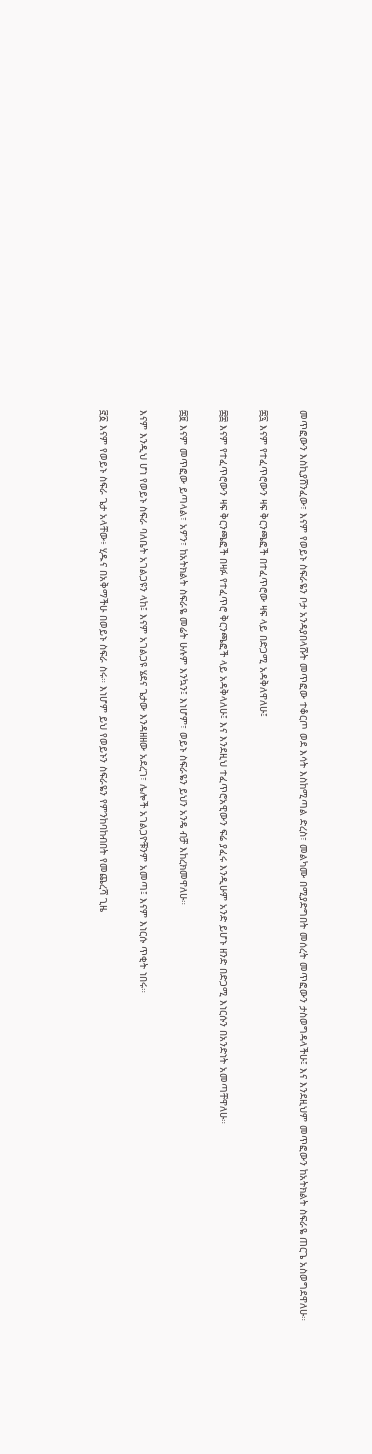መጥፎውን እስኪያሸንፈው፣ እናም የወይኑ ስፍራዬን ቦታ አንዳያበላሹት መጥፎው ተቆርጦ ወደ እሳት እስከሚጣል ድረስ፣ መልካሙ በሚያድግበት መሰረት መጥፎውን ታስወግዳላችሁ፤ እና እንደዚህም መጥፎውን ከአትክልት ስፍራዬ ጠርጌ አስወግደዋለሁ።

፷፯ እናም የተፈጥሮውን ዛፍ ቅርንጫፎች በተፈጥሮው ዛፍ ላይ በድጋሚ አዳቅለዋለሁ፤

፷፰ እናም የተፈጥሮውን ዛፍ ቅርንጫፎች በዛፉ የተፈጥሮ ቅርንጫፎች ላይ አዳቅላለሁ፤ እና እንደዚህ ተፈጥሮአዊውን ፍሬ ያፈሩ እንዲሁም አንድ ይሆኑ ዘንድ በድጋሚ እነርሱን በአንድነት አመጣቸዋለሁ።

፷፱ እናም መጥፎው ይጣላል፣ አዎን፣ ከአትክልት ስፍራዬ መሬት ሁሉም እንኳን፤ እነሆም፣ ወይኑ ስፍራዬን ይህን አንዴ ብቻ እከረክመዋለሁ።

እናም እንዲህ ሆነ የወይኑ ስፍራ ባለቤት አገልጋዩን ላከ፤ እናም አገልጋዩ ሄደና ጌታው እንዳዘዘው አደረገ፣ ሌሎች አገልጋዮቹንም አመጣ፤ እናም እነርሱ ጥቂት ነበሩ።

፸፩ እናም የወይኑ ስፍራ ጌታ አላቸው፥ ሂዱና በአቅማችሁ በወይኑ ስፍራ ስሩ። እነሆም ይህ የወይኑን ስፍራዬን የምንከባከብበት የመጨረሻ ጊዜ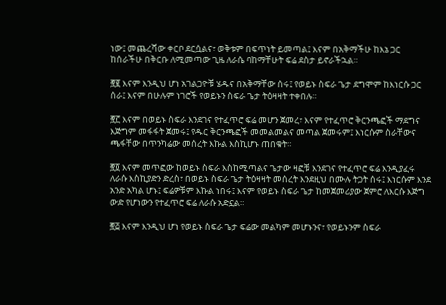ነው፤ መጨረሻው ቀርቦ ደርሷልና፣ ወቅቱም በፍጥነት ይመጣል፤ እናም በአቅማችሁ ከእኔ ጋር ከሰራችሁ በቅርቡ ለሚመጣው ጊዜ ለራሴ ባከማቸሁት ፍሬ ደስታ ይኖራችኋል።

፸፪ እናም እንዲህ ሆነ አገልጋዮቹ ሄዱና በአቅማቸው ሰሩ፤ የወይኑ ስፍራ ጌታ ደግሞም ከእነርሱ ጋር ሰራ፤ እናም በሁሉም ነገሮች የወይኑን ስፍራ ጌታ ትዕዛዛት ተቀበሉ።

፸፫ እናም በወይኑ ስፍራ እንደገና የተፈጥሮ ፍሬ መሆን ጀመረ፣ እናም የተፈጥሮ ቅርንጫፎች ማደግና እጅግም መፋፋት ጀመሩ፤ የዱር ቅርንጫፎች መመልመልና መጣል ጀመሩም፤ እነርሱም ስራቸውና ጫፋቸው በጥንካሬው መሰረት እኩል እስኪሆኑ ጠበቁት።

፸፬ እናም መጥፎው ከወይኑ ስፍራ እስከሚጣልና ጌታው ዛፎቹ እንደገና የተፈጥሮ ፍሬ እንዲያፈሩ ለራሱ እስኪያድን ድረስ፣ በወይኑ ስፍራ ጌታ ትዕዛዛት መሰረት እንደዚህ በሙሉ ትጋት ሰሩ፤ እነርሱም እንደ አንድ አካል ሆኑ፤ ፍሬዎቹም እኩል ነበሩ፤ እናም የወይኑ ስፍራ ጌታ ከመጀመሪያው ጀምሮ ለእርሱ እጅግ ውድ የሆነውን የተፈጥሮ ፍሬ ለራሱ አድኗል።

፸፭ እናም እንዲህ ሆነ የወይኑ ስፍራ ጌታ ፍሬው መልካም መሆኑንና፣ የወይኑንም ስፍራ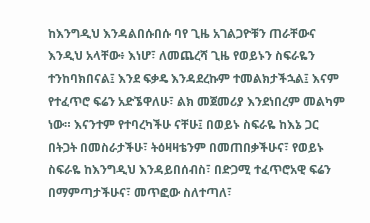ከእንግዲህ እንዳልበሱበሱ ባየ ጊዜ አገልጋዮቹን ጠራቸውና እንዲህ አላቸው፥ እነሆ፣ ለመጨረሻ ጊዜ የወይኑን ስፍራዬን ተንከባክበናል፤ እንደ ፍቃዴ እንዳደረኩም ተመልክታችኋል፤ እናም የተፈጥሮ ፍሬን አድኜዋለሁ፣ ልክ መጀመሪያ እንደነበረም መልካም ነው። እናንተም የተባረካችሁ ናቸሁ፤ በወይኑ ስፍራዬ ከእኔ ጋር በትጋት በመስራታችሁ፣ ትዕዛዛቴንም በመጠበቃችሁና፣ የወይኑ ስፍራዬ ከእንግዲህ እንዳይበሰብስ፣ በድጋሚ ተፈጥሮአዊ ፍሬን በማምጣታችሁና፣ መጥፎው ስለተጣለ፣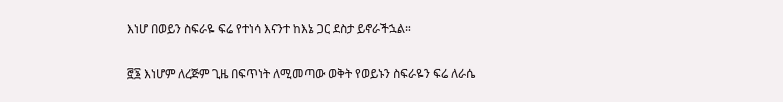እነሆ በወይን ስፍራዬ ፍሬ የተነሳ እናንተ ከእኔ ጋር ደስታ ይኖራችኋል።

፸፮ እነሆም ለረጅም ጊዜ በፍጥነት ለሚመጣው ወቅት የወይኑን ስፍራዬን ፍሬ ለራሴ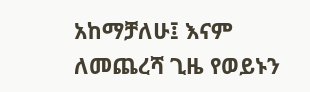አከማቻለሁ፤ እናም ለመጨረሻ ጊዜ የወይኑን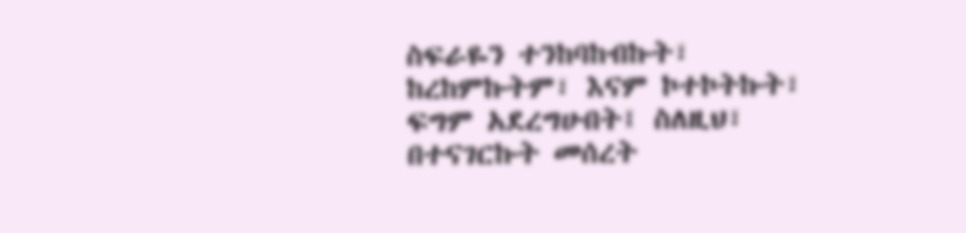ስፍራዬን ተንከባከብኩት፣ ከረከምኩትም፣ እናም ኮተኮትኩት፣ ፍግም አደረግሁበት፤ ስለዚህ፣ በተናገርኩት መሰረት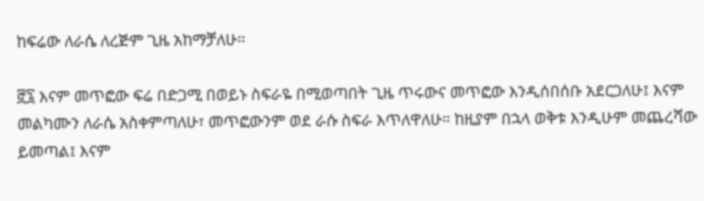ከፍሬው ለራሴ ለረጅም ጊዜ አከማቻለሁ።

፸፯ እናም መጥፎው ፍሬ በድጋሚ በወይኑ ስፍራዬ በሚወጣበት ጊዜ ጥሩውና መጥፎው እንዲሰበሰቡ አደርጋለሁ፤ እናም መልካሙን ለራሴ አስቀምጣለሁ፣ መጥፎውንም ወደ ራሱ ስፍራ እጥለዋለሁ። ከዚያም በኋላ ወቅቱ እንዲሁም መጨረሻው ይመጣል፤ እናም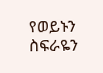የወይኑን ስፍራዬን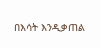በእሳት እንዲቃጠል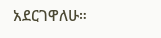አደርገዋለሁ።